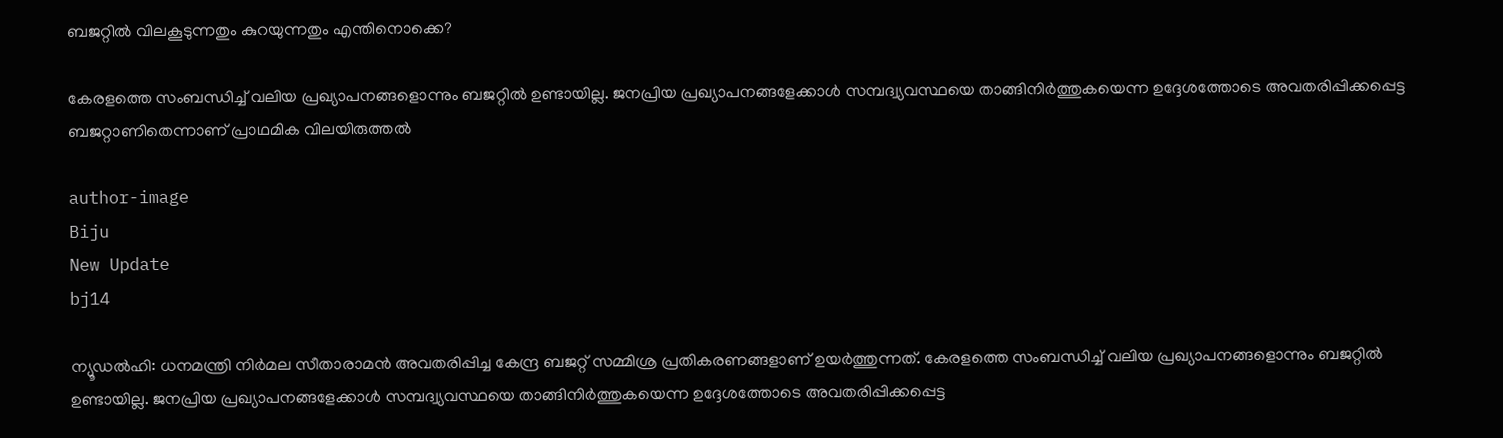ബജറ്റില്‍ വിലകൂടുന്നതും കുറയുന്നതും എന്തിനൊക്കെ?

കേരളത്തെ സംബന്ധിച്ച് വലിയ പ്രഖ്യാപനങ്ങളൊന്നും ബജറ്റില്‍ ഉണ്ടായില്ല. ജനപ്രിയ പ്രഖ്യാപനങ്ങളേക്കാള്‍ സമ്പദ്വ്യവസ്ഥയെ താങ്ങിനിര്‍ത്തുകയെന്ന ഉദ്ദേശത്തോടെ അവതരിപ്പിക്കപ്പെട്ട ബജറ്റാണിതെന്നാണ് പ്രാഥമിക വിലയിരുത്തല്‍

author-image
Biju
New Update
bj14

ന്യൂഡല്‍ഹി: ധനമന്ത്രി നിര്‍മല സീതാരാമന്‍ അവതരിപ്പിച്ച കേന്ദ്ര ബജറ്റ് സമ്മിശ്ര പ്രതികരണങ്ങളാണ് ഉയര്‍ത്തുന്നത്. കേരളത്തെ സംബന്ധിച്ച് വലിയ പ്രഖ്യാപനങ്ങളൊന്നും ബജറ്റില്‍ ഉണ്ടായില്ല. ജനപ്രിയ പ്രഖ്യാപനങ്ങളേക്കാള്‍ സമ്പദ്വ്യവസ്ഥയെ താങ്ങിനിര്‍ത്തുകയെന്ന ഉദ്ദേശത്തോടെ അവതരിപ്പിക്കപ്പെട്ട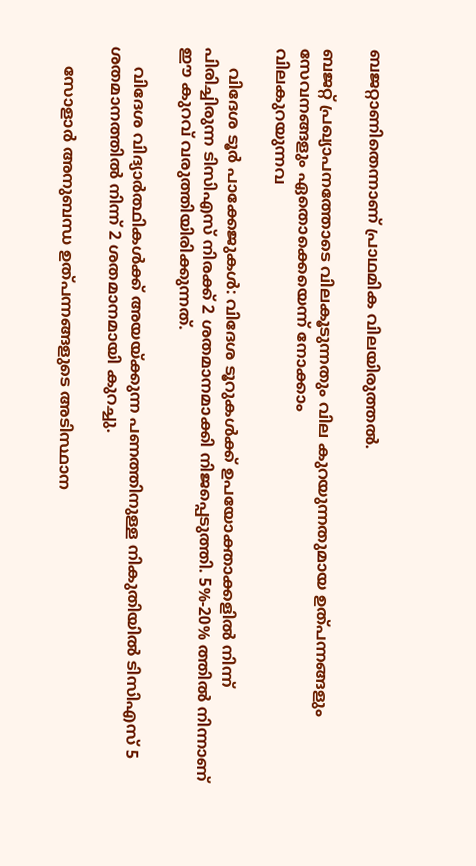ബജറ്റാണിതെന്നാണ് പ്രാഥമിക വിലയിരുത്തല്‍.

ബജറ്റ് പ്രഖ്യാപനത്തോടെ വിലകൂടുന്നതും വില കുറയുന്നതുമായ ഉത്പന്നങ്ങളും സേവനങ്ങളും ഏതൊക്കെയെന്ന് നോക്കാം
വിലകുറയുന്നവ

    വിദേശ ടൂര്‍ പാക്കേജുകള്‍: വിദേശ ടൂറുകള്‍ക്ക് ഉപയോക്താക്കളില്‍ നിന്ന് പിരിച്ചിരുന്ന ടിസിഎസ് നിരക്ക് 2 ശതമാനമാക്കി നിജപ്പെടുത്തി. 5%-20% ത്തില്‍ നിന്നാണ് ഈ കുറവ് വരുത്തിയിരിക്കുന്നത്.

    വിദേശ വിദ്യാര്‍ത്ഥികള്‍ക്ക് അയയ്ക്കുന്ന പണത്തിനുള്ള നികുതിയില്‍ ടിസിഎസ് 5 ശതമാനത്തില്‍ നിന്ന് 2 ശതമാനമായി കുറച്ചു.

    സോളാര്‍ അനുബന്ധ ഉത്പന്നങ്ങളുടെ അടിസ്ഥാന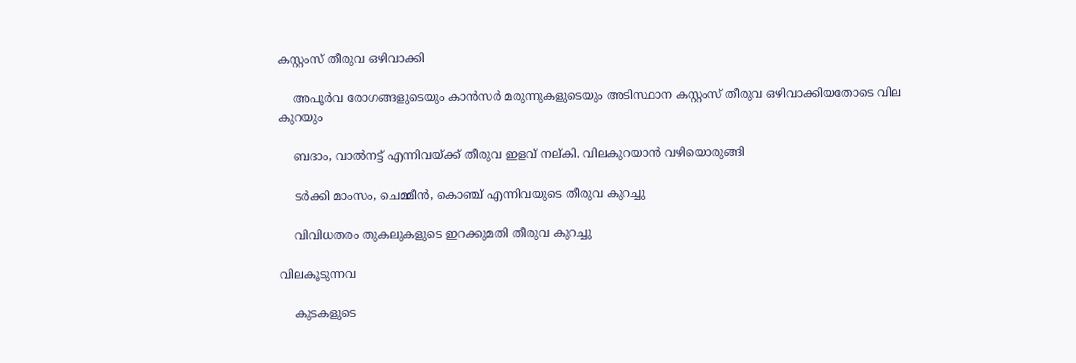കസ്റ്റംസ് തീരുവ ഒഴിവാക്കി

    അപൂര്‍വ രോഗങ്ങളുടെയും കാന്‍സര്‍ മരുന്നുകളുടെയും അടിസ്ഥാന കസ്റ്റംസ് തീരുവ ഒഴിവാക്കിയതോടെ വില കുറയും

    ബദാം, വാല്‍നട്ട് എന്നിവയ്ക്ക് തീരുവ ഇളവ് നല്കി. വിലകുറയാന്‍ വഴിയൊരുങ്ങി

    ടര്‍ക്കി മാംസം, ചെമ്മീന്‍, കൊഞ്ച് എന്നിവയുടെ തീരുവ കുറച്ചു

    വിവിധതരം തുകലുകളുടെ ഇറക്കുമതി തീരുവ കുറച്ചു

വിലകൂടുന്നവ

    കുടകളുടെ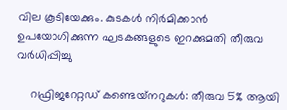വില കൂടിയേക്കും. കുടകള്‍ നിര്‍മിക്കാന്‍ ഉപയോഗിക്കുന്ന ഘടകങ്ങളുടെ ഇറക്കുമതി തീരുവ വര്‍ധിപ്പിച്ചു

    റഫ്രിജറേറ്റഡ് കണ്ടെയ്‌നറുകള്‍: തീരുവ 5% ആയി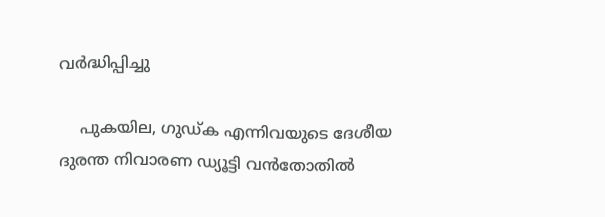വര്‍ദ്ധിപ്പിച്ചു

    പുകയില, ഗുഡ്ക എന്നിവയുടെ ദേശീയ ദുരന്ത നിവാരണ ഡ്യൂട്ടി വന്‍തോതില്‍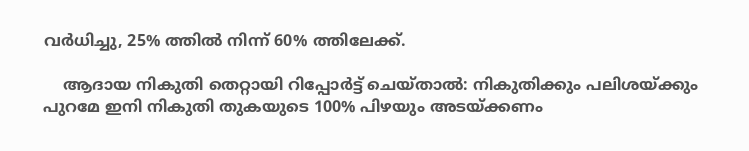വര്‍ധിച്ചു, 25% ത്തില്‍ നിന്ന് 60% ത്തിലേക്ക്.

    ആദായ നികുതി തെറ്റായി റിപ്പോര്‍ട്ട് ചെയ്താല്‍: നികുതിക്കും പലിശയ്ക്കും പുറമേ ഇനി നികുതി തുകയുടെ 100% പിഴയും അടയ്ക്കണം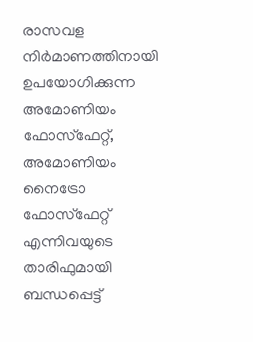രാസവള നിര്‍മാണത്തിനായി ഉപയോഗിക്കുന്ന അമോണിയം ഫോസ്‌ഫേറ്റ്, അമോണിയം നൈട്രോ ഫോസ്‌ഫേറ്റ് എന്നിവയുടെ താരിഫുമായി ബന്ധപ്പെട്ട്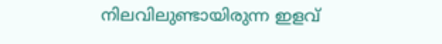നിലവിലുണ്ടായിരുന്ന ഇളവ്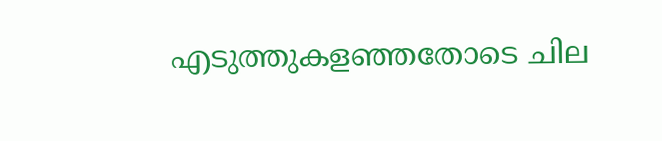എടുത്തുകളഞ്ഞതോടെ ചില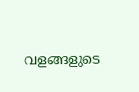വളങ്ങളുടെ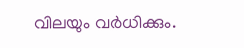വിലയും വര്‍ധിക്കും.